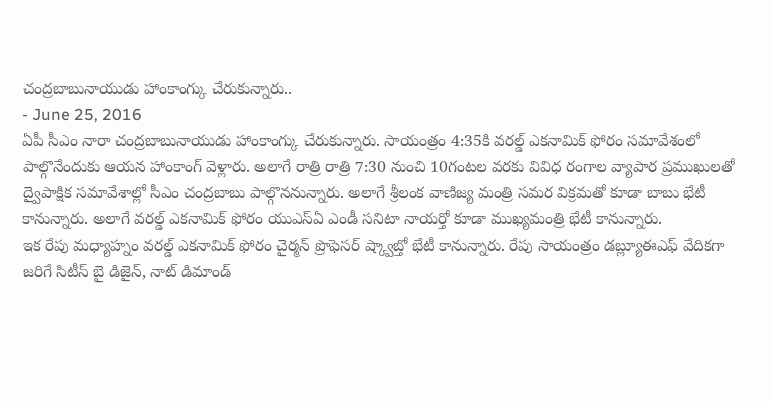చంద్రబాబునాయుడు హాంకాంగ్కు చేరుకున్నారు..
- June 25, 2016
ఏపీ సీఎం నారా చంద్రబాబునాయుడు హాంకాంగ్కు చేరుకున్నారు. సాయంత్రం 4:35కి వరల్డ్ ఎకనామిక్ ఫోరం సమావేశంలో పాల్గొనేందుకు ఆయన హాంకాంగ్ వెళ్లారు. అలాగే రాత్రి రాత్రి 7:30 నుంచి 10గంటల వరకు వివిధ రంగాల వ్యాపార ప్రముఖులతో ద్వైపాక్షిక సమావేశాల్లో సీఎం చంద్రబాబు పాల్గొననున్నారు. అలాగే శ్రీలంక వాణిజ్య మంత్రి సమర విక్రమతో కూడా బాబు భేటీ కానున్నారు. అలాగే వరల్డ్ ఎకనామిక్ ఫోరం యుఎస్ఏ ఎండీ సనిటా నాయర్తో కూడా ముఖ్యమంత్రి భేటీ కానున్నారు.
ఇక రేపు మధ్యాహ్నం వరల్డ్ ఎకనామిక్ ఫోరం చైర్మన్ ప్రొఫెసర్ ష్క్వాబ్తో భేటీ కానున్నారు. రేపు సాయంత్రం డబ్ల్యూఈఎఫ్ వేదికగా జరిగే సిటీస్ బై డిజైన్, నాట్ డిమాండ్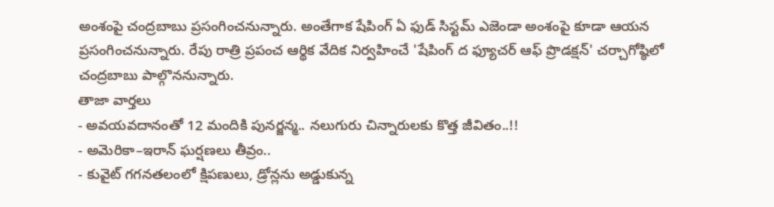అంశంపై చంద్రబాబు ప్రసంగించనున్నారు. అంతేగాక షేపింగ్ ఏ ఫుడ్ సిస్టమ్ ఎజెండా అంశంపై కూడా ఆయన ప్రసంగించనున్నారు. రేపు రాత్రి ప్రపంచ ఆర్థిక వేదిక నిర్వహించే 'షేపింగ్ ద ఫ్యూచర్ ఆఫ్ ప్రొడక్షన్' చర్చాగోష్ఠిలో చంద్రబాబు పాల్గొననున్నారు.
తాజా వార్తలు
- అవయవదానంతో 12 మందికి పునర్జన్మ.. నలుగురు చిన్నారులకు కొత్త జీవితం..!!
- అమెరికా–ఇరాన్ ఘర్షణలు తీవ్రం..
- కువైట్ గగనతలంలో క్షిపణులు, డ్రోన్లను అడ్డుకున్న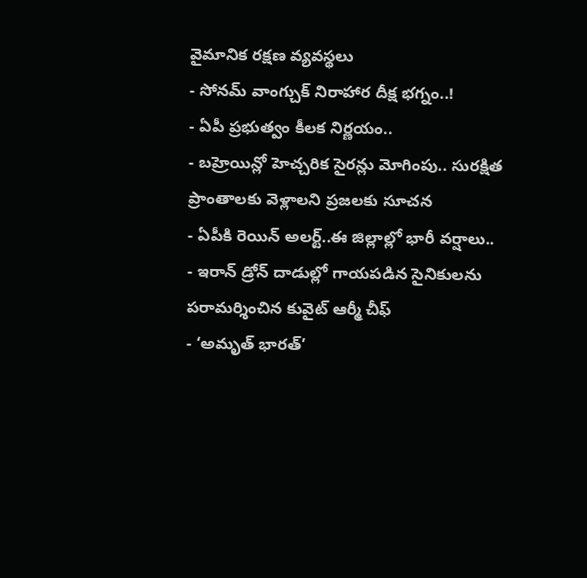వైమానిక రక్షణ వ్యవస్థలు
- సోనమ్ వాంగ్చుక్ నిరాహార దీక్ష భగ్నం..!
- ఏపీ ప్రభుత్వం కీలక నిర్ణయం..
- బహ్రెయిన్లో హెచ్చరిక సైరన్లు మోగింపు.. సురక్షిత ప్రాంతాలకు వెళ్లాలని ప్రజలకు సూచన
- ఏపీకి రెయిన్ అలర్ట్..ఈ జిల్లాల్లో భారీ వర్షాలు..
- ఇరాన్ డ్రోన్ దాడుల్లో గాయపడిన సైనికులను పరామర్శించిన కువైట్ ఆర్మీ చీఫ్
- ‘అమృత్ భారత్’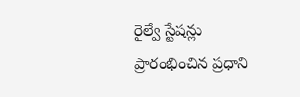రైల్వే స్టేషన్లు ప్రారంభించిన ప్రధాని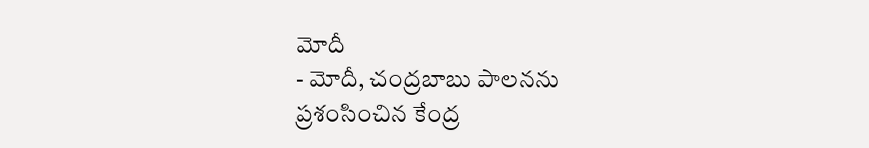మోదీ
- మోదీ, చంద్రబాబు పాలనను ప్రశంసించిన కేంద్ర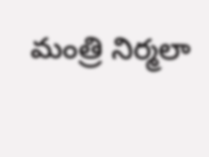మంత్రి నిర్మలా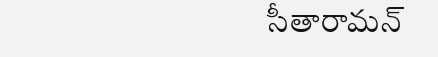సీతారామన్